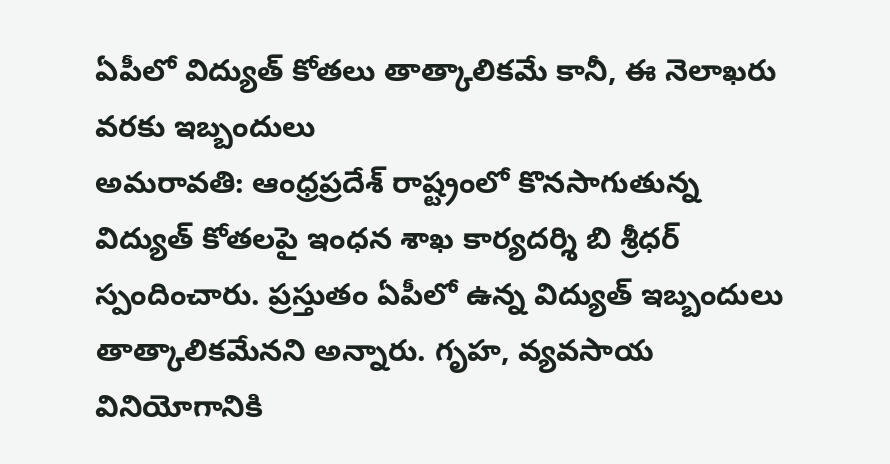ఏపీలో విద్యుత్ కోతలు తాత్కాలికమే కానీ, ఈ నెలాఖరు వరకు ఇబ్బందులు
అమరావతి: ఆంధ్రప్రదేశ్ రాష్ట్రంలో కొనసాగుతున్న విద్యుత్ కోతలపై ఇంధన శాఖ కార్యదర్శి బి శ్రీధర్ స్పందించారు. ప్రస్తుతం ఏపీలో ఉన్న విద్యుత్ ఇబ్బందులు తాత్కాలికమేనని అన్నారు. గృహ, వ్యవసాయ వినియోగానికి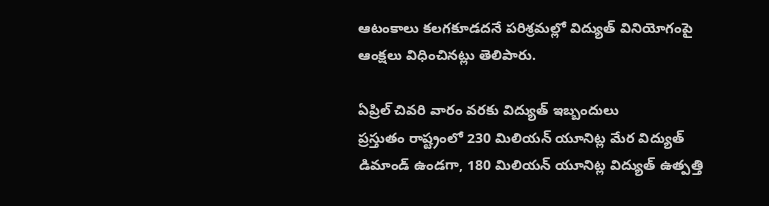ఆటంకాలు కలగకూడదనే పరిశ్రమల్లో విద్యుత్ వినియోగంపై ఆంక్షలు విధించినట్లు తెలిపారు.

ఏప్రిల్ చివరి వారం వరకు విద్యుత్ ఇబ్బందులు
ప్రస్తుతం రాష్ట్రంలో 230 మిలియన్ యూనిట్ల మేర విద్యుత్ డిమాండ్ ఉండగా, 180 మిలియన్ యూనిట్ల విద్యుత్ ఉత్పత్తి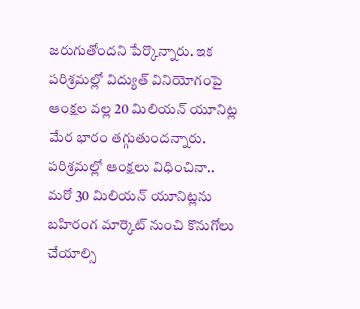జరుగుతోందని పేర్కొన్నారు. ఇక పరిశ్రమల్లో విద్యుత్ వినియోగంపై ఆంక్షల వల్ల 20 మిలియన్ యూనిట్ల మేర భారం తగ్గుతుందన్నారు. పరిశ్రమల్లో ఆంక్షలు విధించినా.. మరో 30 మిలియన్ యూనిట్లను బహిరంగ మార్కెట్ నుంచి కొనుగోలు చేయాల్సి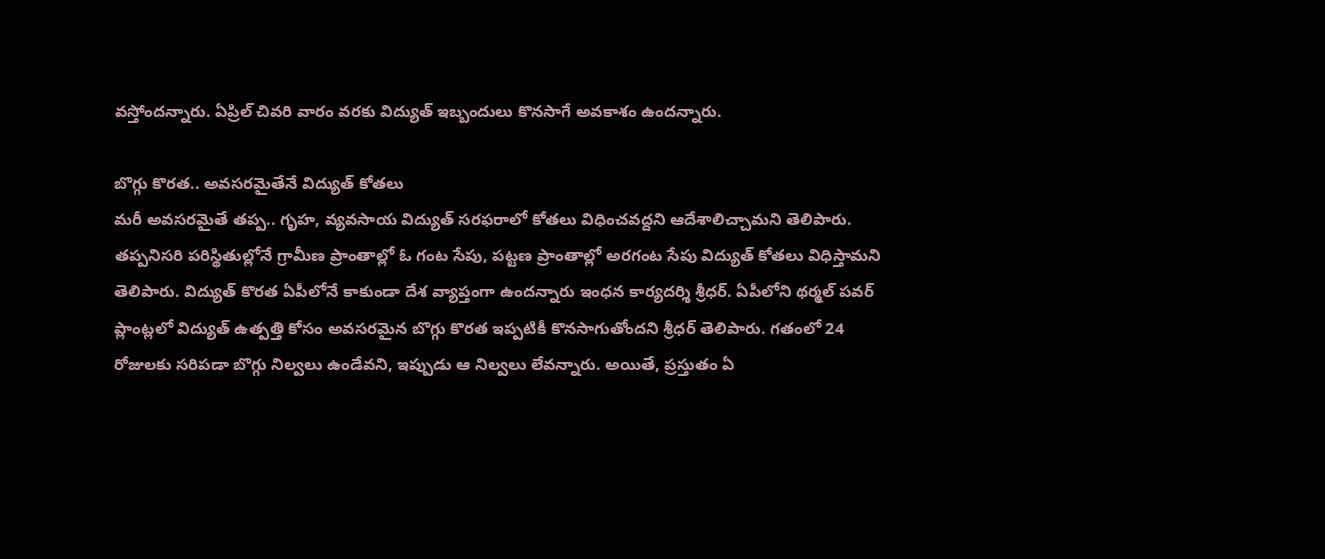వస్తోందన్నారు. ఏప్రిల్ చివరి వారం వరకు విద్యుత్ ఇబ్బందులు కొనసాగే అవకాశం ఉందన్నారు.

బొగ్గు కొరత.. అవసరమైతేనే విద్యుత్ కోతలు
మరీ అవసరమైతే తప్ప.. గృహ, వ్యవసాయ విద్యుత్ సరఫరాలో కోతలు విధించవద్దని ఆదేశాలిచ్చామని తెలిపారు. తప్పనిసరి పరిస్థితుల్లోనే గ్రామీణ ప్రాంతాల్లో ఓ గంట సేపు, పట్టణ ప్రాంతాల్లో అరగంట సేపు విద్యుత్ కోతలు విధిస్తామని తెలిపారు. విద్యుత్ కొరత ఏపీలోనే కాకుండా దేశ వ్యాప్తంగా ఉందన్నారు ఇంధన కార్యదర్శి శ్రీధర్. ఏపీలోని థర్మల్ పవర్ ప్లాంట్లలో విద్యుత్ ఉత్పత్తి కోసం అవసరమైన బొగ్గు కొరత ఇప్పటికీ కొనసాగుతోందని శ్రీధర్ తెలిపారు. గతంలో 24 రోజులకు సరిపడా బొగ్గు నిల్వలు ఉండేవని, ఇప్పుడు ఆ నిల్వలు లేవన్నారు. అయితే, ప్రస్తుతం ఏ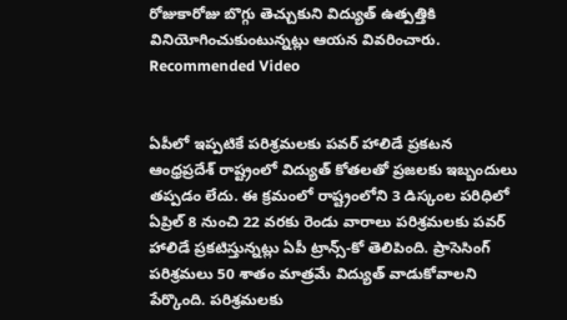రోజుకారోజు బొగ్గు తెచ్చుకుని విద్యుత్ ఉత్పత్తికి వినియోగించుకుంటున్నట్లు ఆయన వివరించారు.
Recommended Video


ఏపీలో ఇప్పటికే పరిశ్రమలకు పవర్ హాలిడే ప్రకటన
ఆంధ్రప్రదేశ్ రాష్ట్రంలో విద్యుత్ కోతలతో ప్రజలకు ఇబ్బందులు తప్పడం లేదు. ఈ క్రమంలో రాష్ట్రంలోని 3 డిస్కంల పరిధిలో ఏప్రిల్ 8 నుంచి 22 వరకు రెండు వారాలు పరిశ్రమలకు పవర్ హాలిడే ప్రకటిస్తున్నట్లు ఏపీ ట్రాన్స్-కో తెలిపింది. ప్రాసెసింగ్ పరిశ్రమలు 50 శాతం మాత్రమే విద్యుత్ వాడుకోవాలని పేర్కొంది. పరిశ్రమలకు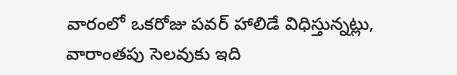వారంలో ఒకరోజు పవర్ హాలిడే విధిస్తున్నట్లు, వారాంతపు సెలవుకు ఇది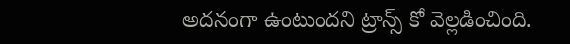అదనంగా ఉంటుందని ట్రాన్స్ కో వెల్లడించింది.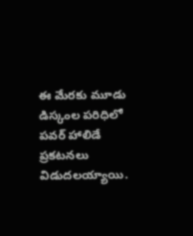ఈ మేరకు మూడు డిస్కంల పరిధిలో పవర్ హాలిడే ప్రకటనలు విడుదలయ్యాయి.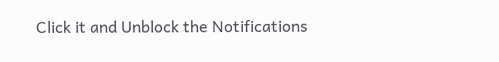Click it and Unblock the Notifications